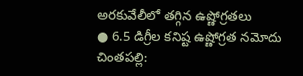అరకువేలీలో తగ్గిన ఉష్ణోగ్రతలు
● 6.5 డిగ్రీల కనిష్ట ఉష్ణోగ్రత నమోదు
చింతపల్లి: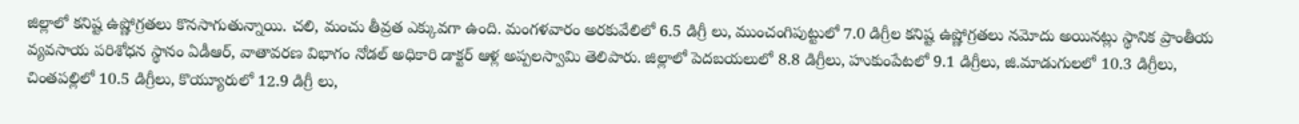జిల్లాలో కనిష్ట ఉష్ణోగ్రతలు కొనసాగుతున్నాయి. చలి, మంచు తీవ్రత ఎక్కువగా ఉంది. మంగళవారం అరకువేలిలో 6.5 డిగ్రీ లు, ముంచంగిపుట్టులో 7.0 డిగ్రీల కనిష్ట ఉష్ణోగ్రతలు నమోదు అయినట్లు స్థానిక ప్రాంతీయ వ్యవసాయ పరిశోధన స్థానం ఏడీఆర్, వాతావరణ విభాగం నోడల్ అధికారి డాక్టర్ ఆళ్ల అప్పలస్వామి తెలిపారు. జిల్లాలో పెదబయలులో 8.8 డిగ్రీలు, హుకుంపేటలో 9.1 డిగ్రీలు, జి.మాడుగులలో 10.3 డిగ్రీలు, చింతపల్లిలో 10.5 డిగ్రీలు, కొయ్యూరులో 12.9 డిగ్రీ లు,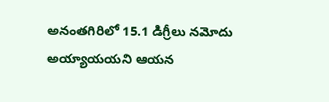అనంతగిరిలో 15.1 డిగ్రీలు నమోదు అయ్యాయయని ఆయన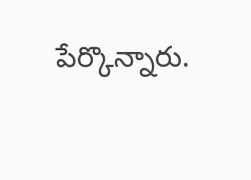పేర్కొన్నారు.